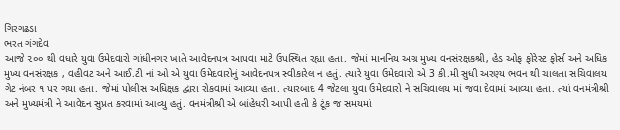ગિરગઢડા
ભરત ગંગદેવ
આજે ૨૦૦ થી વધારે યુવા ઉમેદવારો ગાંધીનગર ખાતે આવેદનપત્ર આપવા માટે ઉપસ્થિત રહ્યા હતા. જેમાં માનનિય અગ્ર મુખ્ય વનસંરક્ષકશ્રી, હેડ ઓફ ફોરેસ્ટ ફોર્સ અને અધિક મુખ્ય વનસંરક્ષક , વહીવટ અને આઈ.ટી નાં ઓ એ યુવા ઉમેદવારોનું આવેદનપત્ર સ્વીકારેલ ન હતું. ત્યારે યુવા ઉમેદવારો એ 3 કી.મી સુધી અરણ્ય ભવન થી ચાલતા સચિવાલય ગેટ નંબર ૧ પર ગયા હતા. જેમાં પોલીસ અધિક્ષક દ્વારા રોકવામાં આવ્યા હતા. ત્યારબાદ 4 જેટલા યુવા ઉમેદવારો ને સચિવાલય માં જવા દેવામાં આવ્યા હતા. ત્યાં વનમંત્રીશ્રી અને મુખ્યમંત્રી ને આવેદન સુપ્રત કરવામાં આવ્યુ હતું. વનમંત્રીશ્રી એ બાંહેધરી આપી હતી કે ટૂંક જ સમયમાં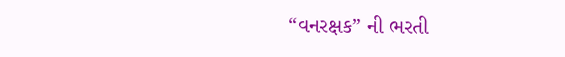“વનરક્ષક” ની ભરતી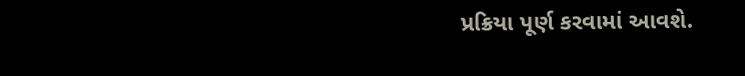પ્રક્રિયા પૂર્ણ કરવામાં આવશે.